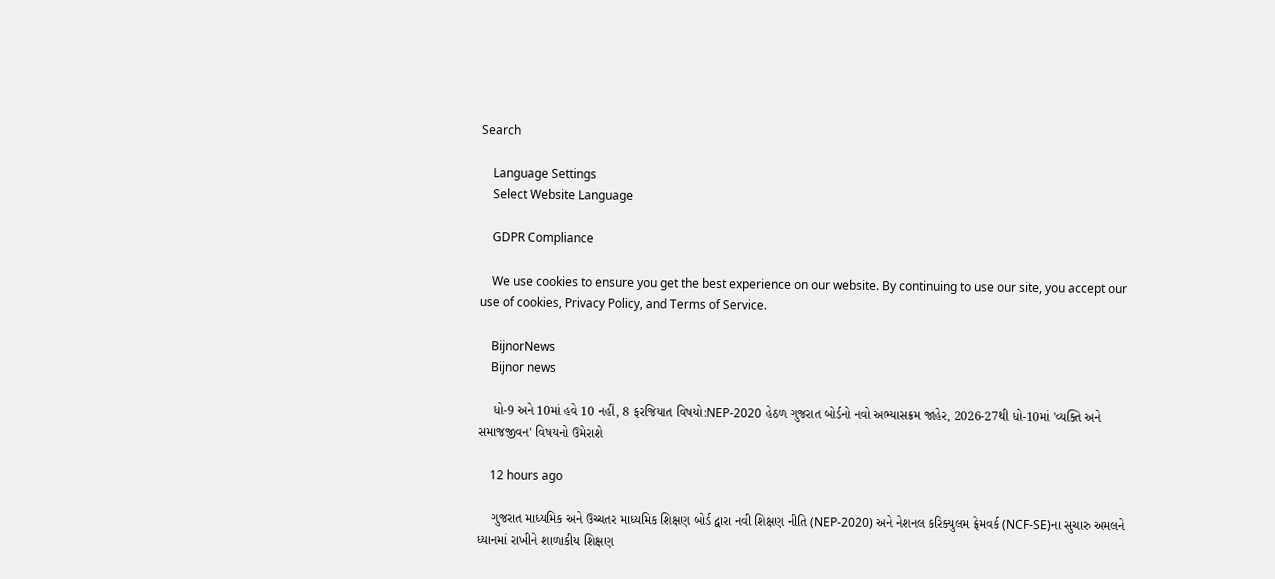Search

    Language Settings
    Select Website Language

    GDPR Compliance

    We use cookies to ensure you get the best experience on our website. By continuing to use our site, you accept our use of cookies, Privacy Policy, and Terms of Service.

    BijnorNews
    Bijnor news

    ધો-9 અને 10માં હવે 10 નહીં, 8 ફરજિયાત વિષયો:NEP-2020 હેઠળ ગુજરાત બોર્ડનો નવો અભ્યાસક્રમ જાહેર, 2026-27થી ધો-10માં 'વ્યક્તિ અને સમાજજીવન' વિષયનો ઉમેરાશે

    12 hours ago

    ગુજરાત માધ્યમિક અને ઉચ્ચતર માધ્યમિક શિક્ષણ બોર્ડ દ્વારા નવી શિક્ષણ નીતિ (NEP-2020) અને નેશનલ કરિક્યુલમ ફ્રેમવર્ક (NCF-SE)ના સુચારુ અમલને ધ્યાનમાં રાખીને શાળાકીય શિક્ષણ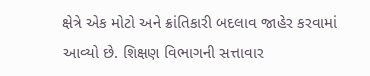ક્ષેત્રે એક મોટો અને ક્રાંતિકારી બદલાવ જાહેર કરવામાં આવ્યો છે. શિક્ષણ વિભાગની સત્તાવાર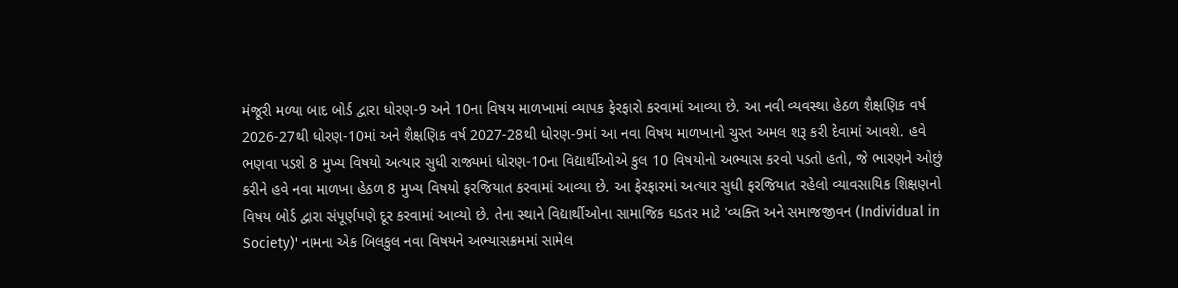મંજૂરી મળ્યા બાદ બોર્ડ દ્વારા ધોરણ-9 અને 10ના વિષય માળખામાં વ્યાપક ફેરફારો કરવામાં આવ્યા છે. આ નવી વ્યવસ્થા હેઠળ શૈક્ષણિક વર્ષ 2026-27થી ધોરણ-10માં અને શૈક્ષણિક વર્ષ 2027-28થી ધોરણ-9માં આ નવા વિષય માળખાનો ચુસ્ત અમલ શરૂ કરી દેવામાં આવશે. હવે ભણવા પડશે 8 મુખ્ય વિષયો અત્યાર સુધી રાજ્યમાં ધોરણ-10ના વિદ્યાર્થીઓએ કુલ 10 વિષયોનો અભ્યાસ કરવો પડતો હતો, જે ભારણને ઓછું કરીને હવે નવા માળખા હેઠળ 8 મુખ્ય વિષયો ફરજિયાત કરવામાં આવ્યા છે. આ ફેરફારમાં અત્યાર સુધી ફરજિયાત રહેલો વ્યાવસાયિક શિક્ષણનો વિષય બોર્ડ દ્વારા સંપૂર્ણપણે દૂર કરવામાં આવ્યો છે. તેના સ્થાને વિદ્યાર્થીઓના સામાજિક ઘડતર માટે 'વ્યક્તિ અને સમાજજીવન (Individual in Society)' નામના એક બિલકુલ નવા વિષયને અભ્યાસક્રમમાં સામેલ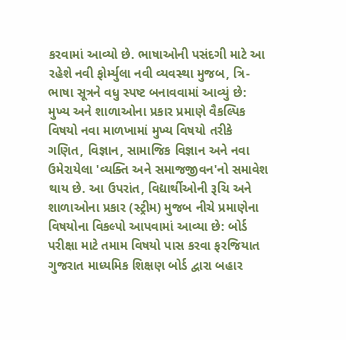કરવામાં આવ્યો છે. ભાષાઓની પસંદગી માટે આ રહેશે નવી ફોર્મ્યુલા નવી વ્યવસ્થા મુજબ, ત્રિ-ભાષા સૂત્રને વધુ સ્પષ્ટ બનાવવામાં આવ્યું છે: મુખ્ય અને શાળાઓના પ્રકાર પ્રમાણે વૈકલ્પિક વિષયો નવા માળખામાં મુખ્ય વિષયો તરીકે ગણિત, વિજ્ઞાન, સામાજિક વિજ્ઞાન અને નવા ઉમેરાયેલા 'વ્યક્તિ અને સમાજજીવન'નો સમાવેશ થાય છે. આ ઉપરાંત, વિદ્યાર્થીઓની રૂચિ અને શાળાઓના પ્રકાર (સ્ટ્રીમ) મુજબ નીચે પ્રમાણેના વિષયોના વિકલ્પો આપવામાં આવ્યા છે: બોર્ડ પરીક્ષા માટે તમામ વિષયો પાસ કરવા ફરજિયાત ગુજરાત માધ્યમિક શિક્ષણ બોર્ડ દ્વારા બહાર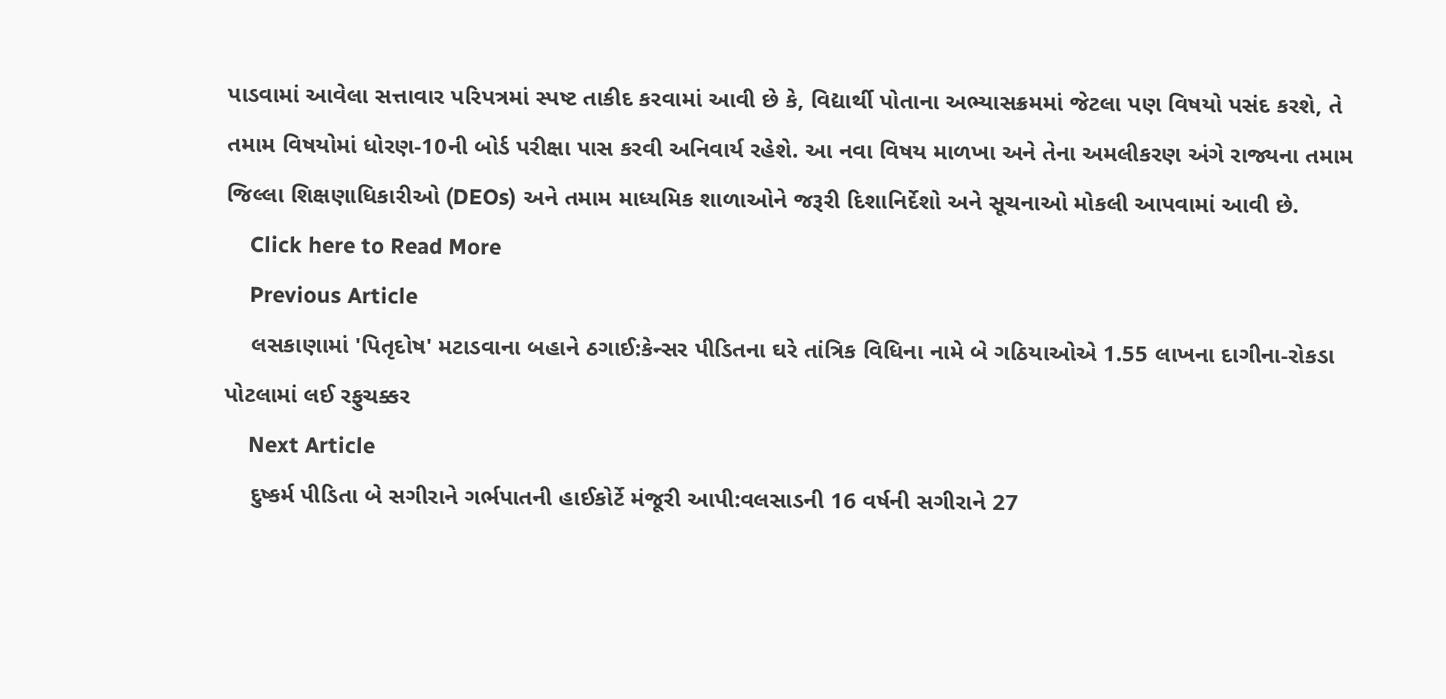પાડવામાં આવેલા સત્તાવાર પરિપત્રમાં સ્પષ્ટ તાકીદ કરવામાં આવી છે કે, વિદ્યાર્થી પોતાના અભ્યાસક્રમમાં જેટલા પણ વિષયો પસંદ કરશે, તે તમામ વિષયોમાં ધોરણ-10ની બોર્ડ પરીક્ષા પાસ કરવી અનિવાર્ય રહેશે. આ નવા વિષય માળખા અને તેના અમલીકરણ અંગે રાજ્યના તમામ જિલ્લા શિક્ષણાધિકારીઓ (DEOs) અને તમામ માધ્યમિક શાળાઓને જરૂરી દિશાનિર્દેશો અને સૂચનાઓ મોકલી આપવામાં આવી છે.
    Click here to Read More
    Previous Article
    લસકાણામાં 'પિતૃદોષ' મટાડવાના બહાને ઠગાઈ:કેન્સર પીડિતના ઘરે તાંત્રિક વિધિના નામે બે ગઠિયાઓએ 1.55 લાખના દાગીના-રોકડા પોટલામાં લઈ રફુચક્કર
    Next Article
    દુષ્કર્મ પીડિતા બે સગીરાને ગર્ભપાતની હાઈકોર્ટે મંજૂરી આપી:વલસાડની 16 વર્ષની સગીરાને 27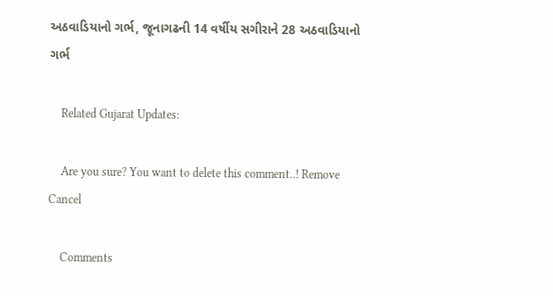અઠવાડિયાનો ગર્ભ, જૂનાગઢની 14 વર્ષીય સગીરાને 28 અઠવાડિયાનો ગર્ભ

    Related Gujarat Updates:

    Are you sure? You want to delete this comment..! Remove Cancel

    Comments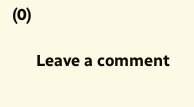(0)

      Leave a comment